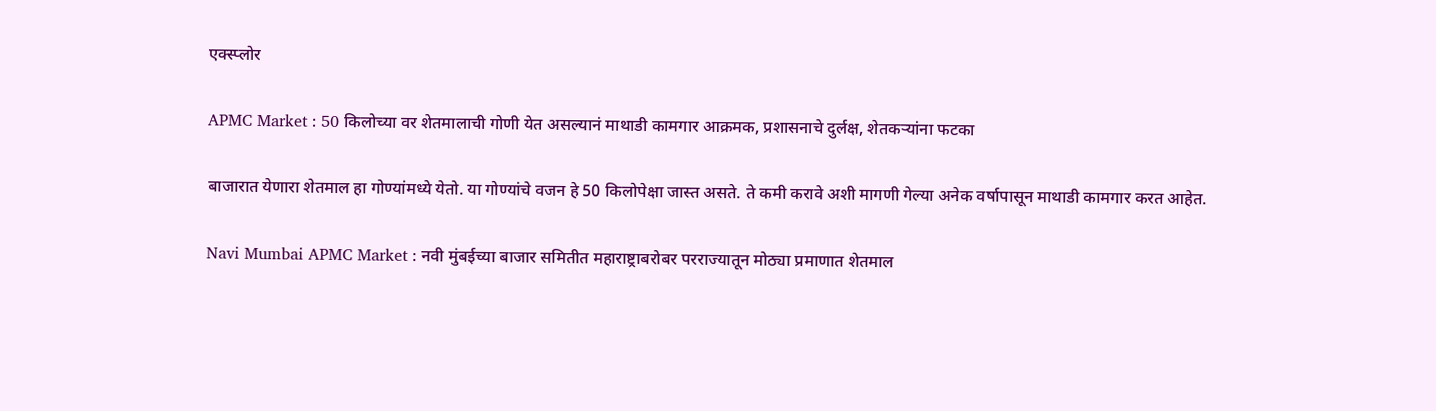एक्स्प्लोर

APMC Market : 50 किलोच्या वर शेतमालाची गोणी येत असल्यानं माथाडी कामगार आक्रमक, प्रशासनाचे दुर्लक्ष, शेतकऱ्यांना फटका

बाजारात येणारा शेतमाल हा गोण्यांमध्ये येतो. या गोण्यांचे वजन हे 50 किलोपेक्षा जास्त असते. ते कमी करावे अशी मागणी गेल्या अनेक वर्षापासून माथाडी कामगार करत आहेत.

Navi Mumbai APMC Market : नवी मुंबईच्या बाजार समितीत महाराष्ट्राबरोबर परराज्यातून मोठ्या प्रमाणात शेतमाल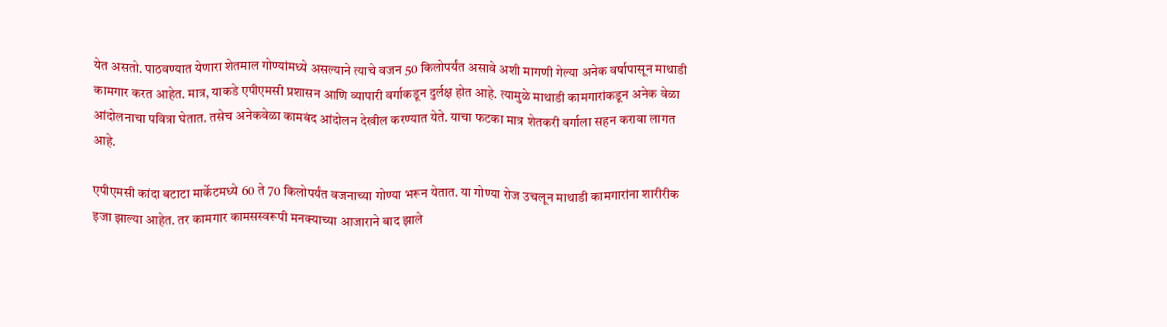येत असतो. पाठवण्यात येणारा शेतमाल गोण्यांमध्ये असल्याने त्याचे वजन 50 किलोपर्यंत असावे अशी मागणी गेल्या अनेक वर्षापासून माथाडी कामगार करत आहेत. मात्र, याकडे एपीएमसी प्रशासन आणि व्यापारी वर्गाकडून दुर्लक्ष होत आहे. त्यामुळे माथाडी कामगारांकडून अनेक वेळा आंदोलनाचा पवित्रा घेतात. तसेच अनेकवेळा कामबंद आंदोलन देखील करण्यात येते. याचा फटका मात्र शेतकरी वर्गाला सहन करावा लागत आहे.

एपीएमसी कांदा बटाटा मार्केटमध्ये 60 ते 70 किलोपर्यंत वजनाच्या गोण्या भरून येतात. या गोण्या रोज उचलून माथाडी कामगारांना शारीरीक इजा झाल्या आहेत. तर कामगार कामसस्वरूपी मनक्याच्या आजाराने बाद झाले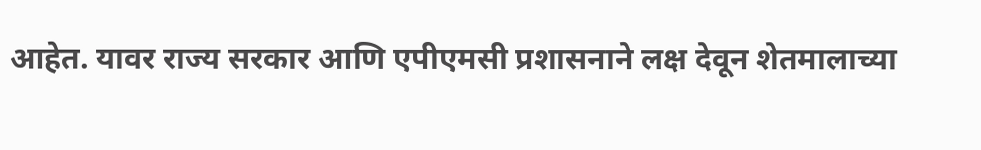आहेत. यावर राज्य सरकार आणि एपीएमसी प्रशासनाने लक्ष देवून शेतमालाच्या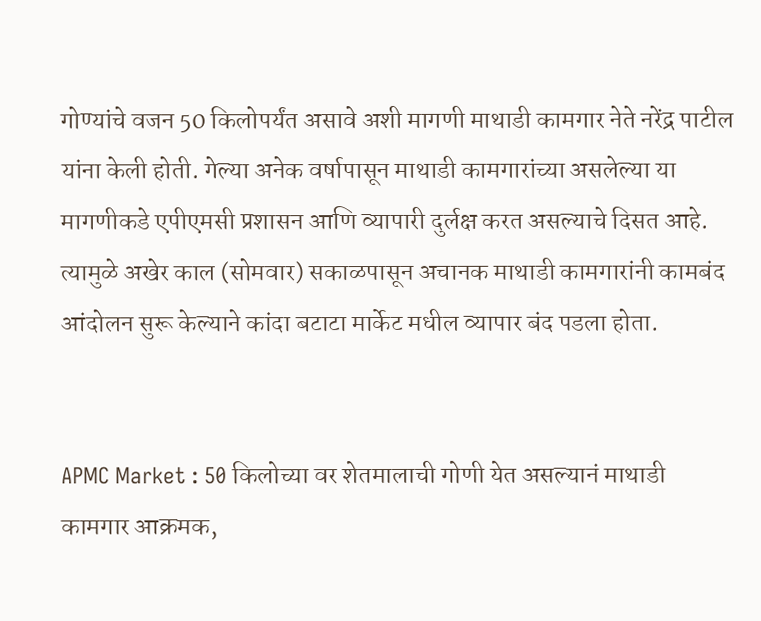गोण्यांचे वजन 50 किलोपर्यंत असावे अशी मागणी माथाडी कामगार नेते नरेंद्र पाटील यांना केली होती. गेल्या अनेक वर्षापासून माथाडी कामगारांच्या असलेल्या या मागणीकडे एपीएमसी प्रशासन आणि व्यापारी दुर्लक्ष करत असल्याचे दिसत आहे. त्यामुळे अखेर काल (सोमवार) सकाळपासून अचानक माथाडी कामगारांनी कामबंद आंदोलन सुरू केल्याने कांदा बटाटा मार्केट मधील व्यापार बंद पडला होता.


APMC Market : 50 किलोच्या वर शेतमालाची गोणी येत असल्यानं माथाडी कामगार आक्रमक,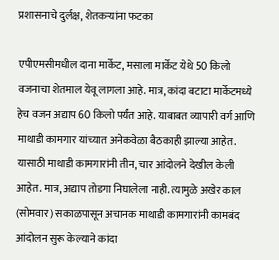प्रशासनाचे दुर्लक्ष, शेतकऱ्यांना फटका

एपीएमसीमधील दाना मार्केट, मसाला मार्केट येथे 50 किलो वजनाचा शेतमाल येवू लागला आहे. मात्र, कांदा बटाटा मार्केटमध्ये हेच वजन अद्याप 60 किलो पर्यंत आहे. याबाबत व्यापारी वर्ग आणि माथाडी कामगार यांच्यात अनेकवेळा बैठकाही झाल्या आहेत. यासाठी माथाडी कामगारांनी तीन, चार आंदोलने देखील केली आहेत. मात्र, अद्याप तोडगा निघालेला नाही. त्यामुळे अखेर काल (सोमवार) सकाळपासून अचानक माथाडी कामगारांनी कामबंद आंदोलन सुरू केल्याने कांदा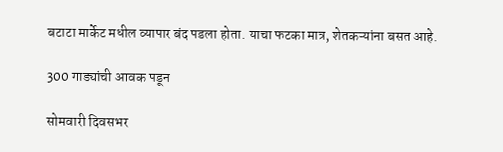बटाटा मार्केट मधील व्यापार बंद पडला होता. याचा फटका मात्र, शेतकऱ्यांना बसत आहे.

300 गाड्यांची आवक पडून

सोमवारी दिवसभर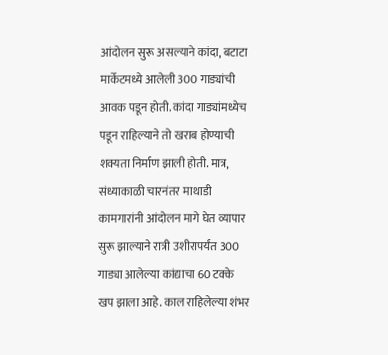आंदोलन सुरू असल्याने कांदा, बटाटा मार्केटमध्ये आलेली 300 गाड्यांची आवक पडून होती. कांदा गाड्यांमध्येच पडून राहिल्याने तो खराब होण्याची शक्यता निर्माण झाली होती. मात्र, संध्याकाळी चारनंतर माथाडी कामगारांनी आंदोलन मागे घेत व्यापार सुरू झाल्याने रात्री उशीरापर्यंत 300 गाड्या आलेल्या कांद्याचा 60 टक्के खप झाला आहे. काल राहिलेल्या शंभर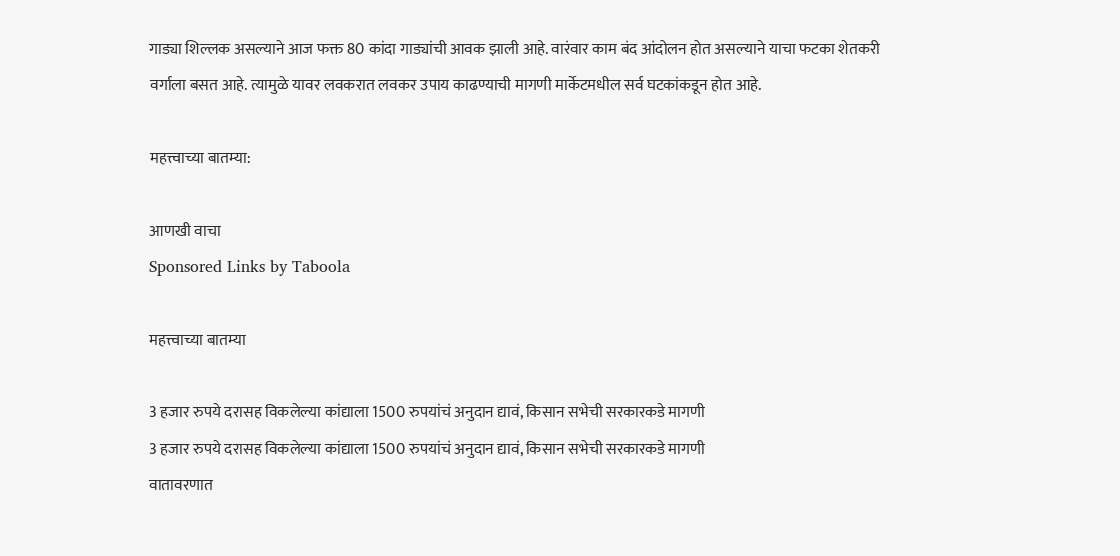गाड्या शिल्लक असल्याने आज फक्त 80 कांदा गाड्यांची आवक झाली आहे. वारंवार काम बंद आंदोलन होत असल्याने याचा फटका शेतकरी वर्गाला बसत आहे. त्यामुळे यावर लवकरात लवकर उपाय काढण्याची मागणी मार्केटमधील सर्व घटकांकडून होत आहे.

महत्त्वाच्या बातम्या:

आणखी वाचा
Sponsored Links by Taboola

महत्त्वाच्या बातम्या

3 हजार रुपये दरासह विकलेल्या कांद्याला 1500 रुपयांचं अनुदान द्यावं, किसान सभेची सरकारकडे मागणी
3 हजार रुपये दरासह विकलेल्या कांद्याला 1500 रुपयांचं अनुदान द्यावं, किसान सभेची सरकारकडे मागणी
वातावरणात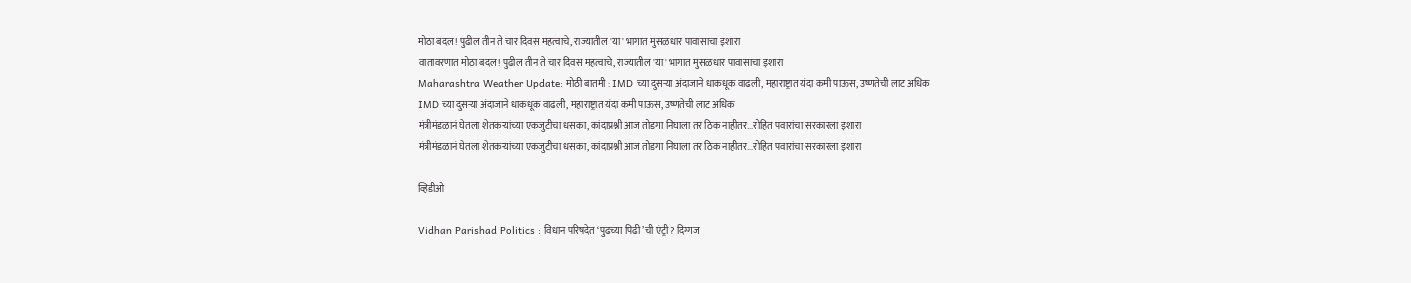मोठा बदल! पुढील तीन ते चार दिवस महत्वाचे, राज्यातील 'या' भागात मुसळधार पावासाचा इशारा
वातावरणात मोठा बदल! पुढील तीन ते चार दिवस महत्वाचे, राज्यातील 'या' भागात मुसळधार पावासाचा इशारा
Maharashtra Weather Update: मोठी बातमी : IMD च्या दुसऱ्या अंदाजाने धाकधूक वाढली, महाराष्ट्रात यंदा कमी पाऊस, उष्णतेची लाट अधिक
IMD च्या दुसऱ्या अंदाजाने धाकधूक वाढली, महाराष्ट्रात यंदा कमी पाऊस, उष्णतेची लाट अधिक
मंत्रीमंडळानं घेतला शेतकऱ्यांच्या एकजुटीचा धसका, कांदाप्रश्नी आज तोडगा निघाला तर ठिक नाहीतर...रोहित पवारांचा सरकारला इशारा
मंत्रीमंडळानं घेतला शेतकऱ्यांच्या एकजुटीचा धसका, कांदाप्रश्नी आज तोडगा निघाला तर ठिक नाहीतर...रोहित पवारांचा सरकारला इशारा

व्हिडीओ

Vidhan Parishad Politics : विधान परिषदेत ‘पुढच्या पिढी’ची एंट्री? दिग्गज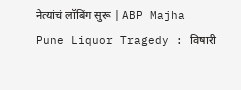नेत्यांचं लॉबिंग सुरू | ABP Majha
Pune Liquor Tragedy : विषारी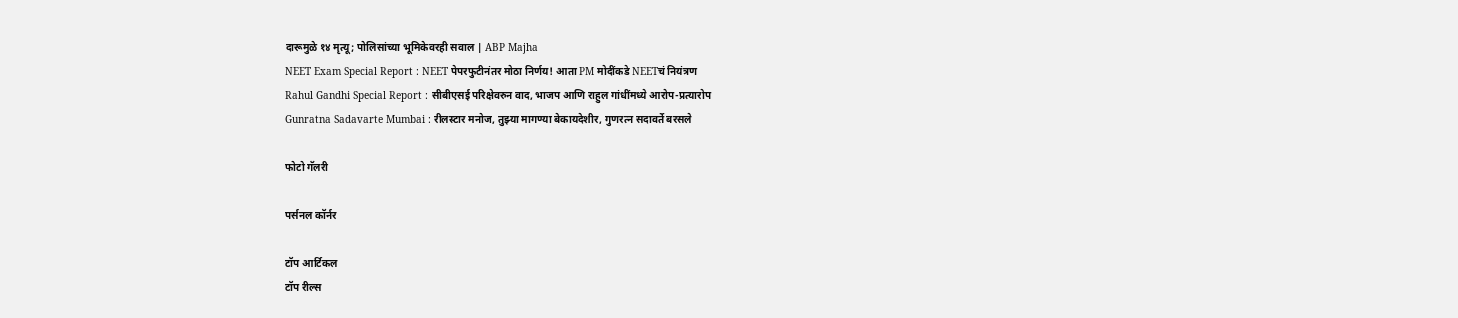दारूमुळे १४ मृत्यू; पोलिसांच्या भूमिकेवरही सवाल | ABP Majha
NEET Exam Special Report : NEET पेपरफुटीनंतर मोठा निर्णय! आता PM मोदींकडे NEETचं नियंत्रण
Rahul Gandhi Special Report : सीबीएसई परिक्षेवरुन वाद, भाजप आणि राहुल गांधींमध्ये आरोप-प्रत्यारोप
Gunratna Sadavarte Mumbai : रीलस्टार मनोज, तुझ्या मागण्या बेकायदेशीर, गुणरत्न सदावर्ते बरसले

फोटो गॅलरी

पर्सनल कॉर्नर

टॉप आर्टिकल
टॉप रील्स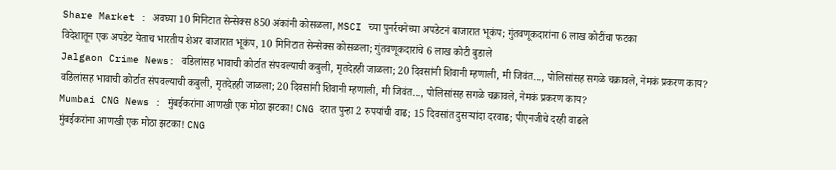Share Market : अवघ्या 10 मिनिटात सेन्सेक्स 850 अंकांनी कोसळला, MSCI च्या पुनर्रचनेच्या अपडेटनं बाजारात भूकंप; गुंतवणूकदारांना 6 लाख कोटींचा फटका
विदेशातून एक अपडेट येताच भारतीय शेअर बाजारात भूकंप, 10 मिनिटात सेन्सेक्स कोसळला; गुंतवणूकदारांचे 6 लाख कोटी बुडाले
Jalgaon Crime News: वडिलांसह भावाची कोर्टात संपवल्याची कबुली, मृतदेहही जाळला; 20 दिवसांनी शिवानी म्हणाली, मी जिवंत..., पोलिसांसह सगळे चक्रावले, नेमकं प्रकरण काय?
वडिलांसह भावाची कोर्टात संपवल्याची कबुली, मृतदेहही जाळला; 20 दिवसांनी शिवानी म्हणाली, मी जिवंत..., पोलिसांसह सगळे चक्रावले, नेमकं प्रकरण काय?
Mumbai CNG News : मुंबईकरांना आणखी एक मोठा झटका! CNG दरात पुन्हा 2 रुपयांची वाढ; 15 दिवसांत दुसऱ्यांदा दरवाढ; पीएनजीचे दरही वाढले
मुंबईकरांना आणखी एक मोठा झटका! CNG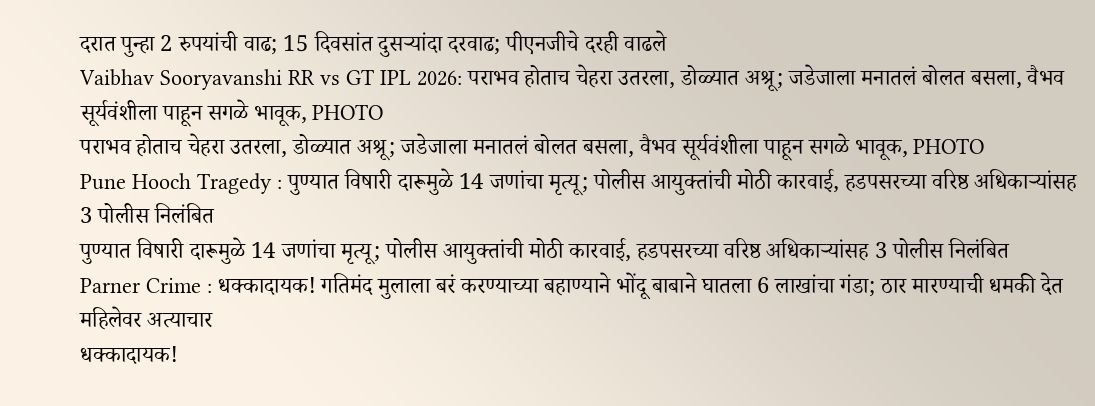दरात पुन्हा 2 रुपयांची वाढ; 15 दिवसांत दुसऱ्यांदा दरवाढ; पीएनजीचे दरही वाढले
Vaibhav Sooryavanshi RR vs GT IPL 2026: पराभव होताच चेहरा उतरला, डोळ्यात अश्रू; जडेजाला मनातलं बोलत बसला, वैभव सूर्यवंशीला पाहून सगळे भावूक, PHOTO
पराभव होताच चेहरा उतरला, डोळ्यात अश्रू; जडेजाला मनातलं बोलत बसला, वैभव सूर्यवंशीला पाहून सगळे भावूक, PHOTO
Pune Hooch Tragedy : पुण्यात विषारी दारूमुळे 14 जणांचा मृत्यू; पोलीस आयुक्तांची मोठी कारवाई, हडपसरच्या वरिष्ठ अधिकाऱ्यांसह 3 पोलीस निलंबित
पुण्यात विषारी दारूमुळे 14 जणांचा मृत्यू; पोलीस आयुक्तांची मोठी कारवाई, हडपसरच्या वरिष्ठ अधिकाऱ्यांसह 3 पोलीस निलंबित
Parner Crime : धक्कादायक! गतिमंद मुलाला बरं करण्याच्या बहाण्याने भोंदू बाबाने घातला 6 लाखांचा गंडा; ठार मारण्याची धमकी देत महिलेवर अत्याचार
धक्कादायक!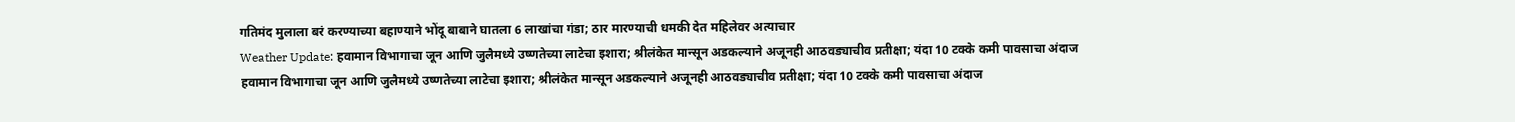गतिमंद मुलाला बरं करण्याच्या बहाण्याने भोंदू बाबाने घातला 6 लाखांचा गंडा; ठार मारण्याची धमकी देत महिलेवर अत्याचार
Weather Update: हवामान विभागाचा जून आणि जुलैमध्ये उष्णतेच्या लाटेचा इशारा; श्रीलंकेत मान्सून अडकल्याने अजूनही आठवड्याचीव प्रतीक्षा; यंदा 10 टक्के कमी पावसाचा अंदाज
हवामान विभागाचा जून आणि जुलैमध्ये उष्णतेच्या लाटेचा इशारा; श्रीलंकेत मान्सून अडकल्याने अजूनही आठवड्याचीव प्रतीक्षा; यंदा 10 टक्के कमी पावसाचा अंदाज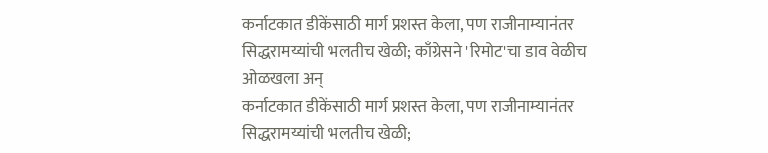कर्नाटकात डीकेंसाठी मार्ग प्रशस्त केला, पण राजीनाम्यानंतर सिद्धरामय्यांची भलतीच खेळी; काँग्रेसने 'रिमोट'चा डाव वेळीच ओळखला अन्
कर्नाटकात डीकेंसाठी मार्ग प्रशस्त केला, पण राजीनाम्यानंतर सिद्धरामय्यांची भलतीच खेळी;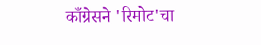काँग्रेसने 'रिमोट'चा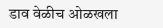डाव वेळीच ओळखला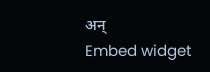अन्
Embed widget